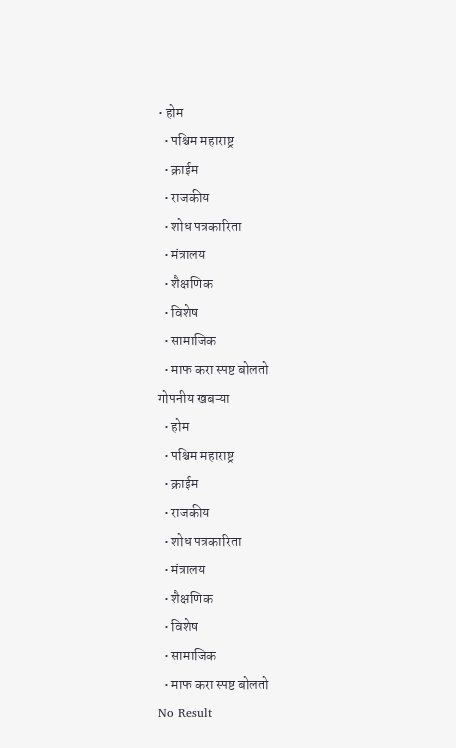• होम
  • पश्चिम महाराष्ट्र
  • क्राईम
  • राजकीय
  • शोध पत्रकारिता
  • मंत्रालय
  • शैक्षणिक
  • विशेष
  • सामाजिक
  • माफ करा स्पष्ट बोलतो
गोपनीय खबऱ्या
  • होम
  • पश्चिम महाराष्ट्र
  • क्राईम
  • राजकीय
  • शोध पत्रकारिता
  • मंत्रालय
  • शैक्षणिक
  • विशेष
  • सामाजिक
  • माफ करा स्पष्ट बोलतो
No Result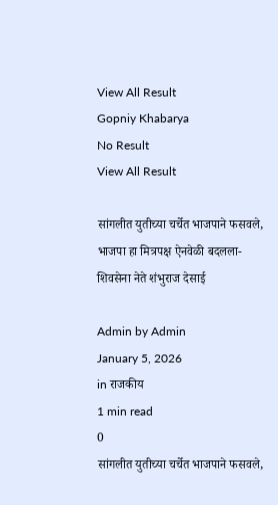View All Result
Gopniy Khabarya
No Result
View All Result

सांगलीत युतीच्या चर्चेत भाजपाने फसवले, भाजपा हा मित्रपक्ष ऐनवेळी बदलला- शिवसेना नेते शंभुराज देसाई

Admin by Admin
January 5, 2026
in राजकीय
1 min read
0
सांगलीत युतीच्या चर्चेत भाजपाने फसवले,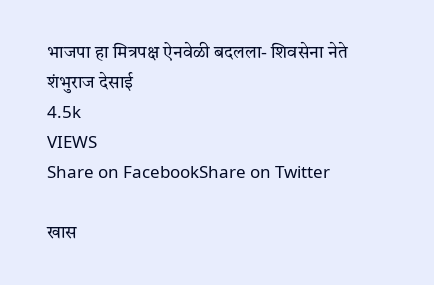भाजपा हा मित्रपक्ष ऐनवेळी बदलला- शिवसेना नेते शंभुराज देसाई
4.5k
VIEWS
Share on FacebookShare on Twitter

खास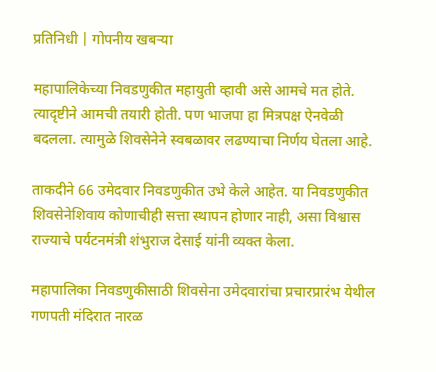प्रतिनिधी | गोपनीय खबऱ्या

महापालिकेच्या निवडणुकीत महायुती व्हावी असे आमचे मत होते. त्यादृष्टीने आमची तयारी होती. पण भाजपा हा मित्रपक्ष ऐनवेळी बदलला. त्यामुळे शिवसेनेने स्वबळावर लढण्याचा निर्णय घेतला आहे.

ताकदीने 66 उमेदवार निवडणुकीत उभे केले आहेत. या निवडणुकीत शिवसेनेशिवाय कोणाचीही सत्ता स्थापन होणार नाही, असा विश्वास राज्याचे पर्यटनमंत्री शंभुराज देसाई यांनी व्यक्त केला.

महापालिका निवडणुकीसाठी शिवसेना उमेदवारांचा प्रचारप्रारंभ येथील गणपती मंदिरात नारळ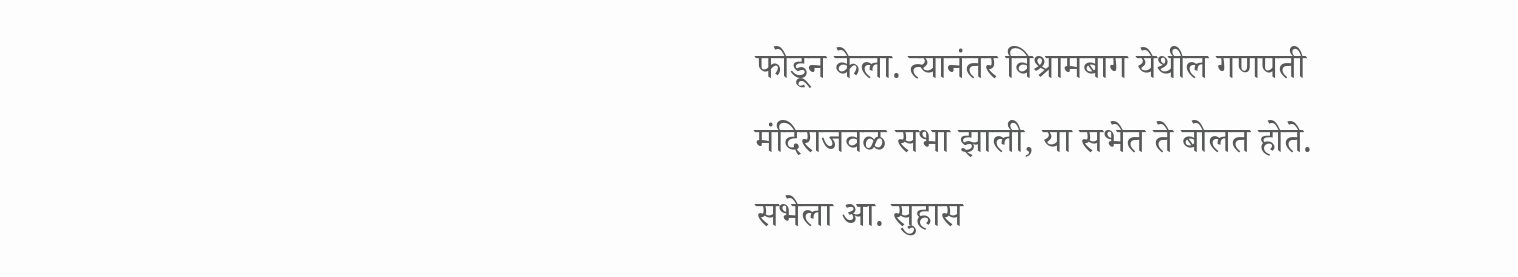फोडून केला. त्यानंतर विश्रामबाग येथील गणपती मंदिराजवळ सभा झाली, या सभेत ते बोलत होते. सभेला आ. सुहास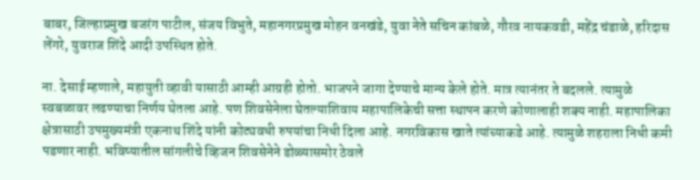बाबर, जिल्हाप्रमुख बजरंग पाटील, संजय विभुते, महानगरप्रमुख मोहन वनखंडे, युवा नेते सचिन कांबळे, गौरव नायकवडी, महेंद्र चंडाळे, हरिदास लेंगरे, युवराज शिंदे आदी उपस्थित होते.

ना. देसाई म्हणाले, महायुती व्हावी यासाठी आम्ही आग्रही होतो. भाजपने जागा देण्याचे मान्य केले होते. मात्र त्यानंतर ते बदलले. त्यामुळे स्वबळावर लढण्याचा निर्णय घेतला आहे. पण शिवसेनेला घेतल्याशिवाय महापालिकेची सत्ता स्थापन करणे कोणालाही शक्य नाही. महापालिका क्षेत्रासाठी उपमुख्यमंत्री एकनाथ शिंदे यांनी कोट्यवधी रुपयांचा निधी दिला आहे. नगरविकास खाते त्यांच्याकडे आहे. त्यामुळे शहराला निधी कमी पडणार नाही. भविष्यातील सांगलीचे व्हिजन शिवसेनेने डोळ्यासमोर ठेवले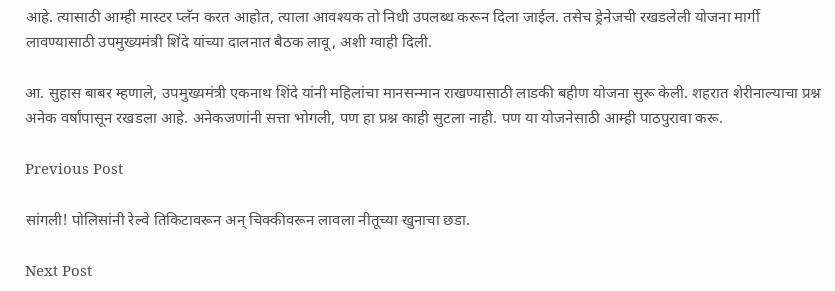आहे. त्यासाठी आम्ही मास्टर प्लॅन करत आहोत, त्याला आवश्यक तो निधी उपलब्ध करून दिला जाईल. तसेच ड्रेनेजची रखडलेली योजना मार्गी लावण्यासाठी उपमुख्यमंत्री शिंदे यांच्या दालनात बैठक लावू, अशी ग्वाही दिली.

आ. सुहास बाबर म्हणाले, उपमुख्यमंत्री एकनाथ शिंदे यांनी महिलांचा मानसन्मान राखण्यासाठी लाडकी बहीण योजना सुरू केली. शहरात शेरीनाल्याचा प्रश्न अनेक वर्षांपासून रखडला आहे. अनेकजणांनी सत्ता भोगली, पण हा प्रश्न काही सुटला नाही. पण या योजनेसाठी आम्ही पाठपुरावा करू.

Previous Post

सांगली! पोलिसांनी रेल्वे तिकिटावरून अन् चिक्कीवरून लावला नीतूच्या खुनाचा छडा.

Next Post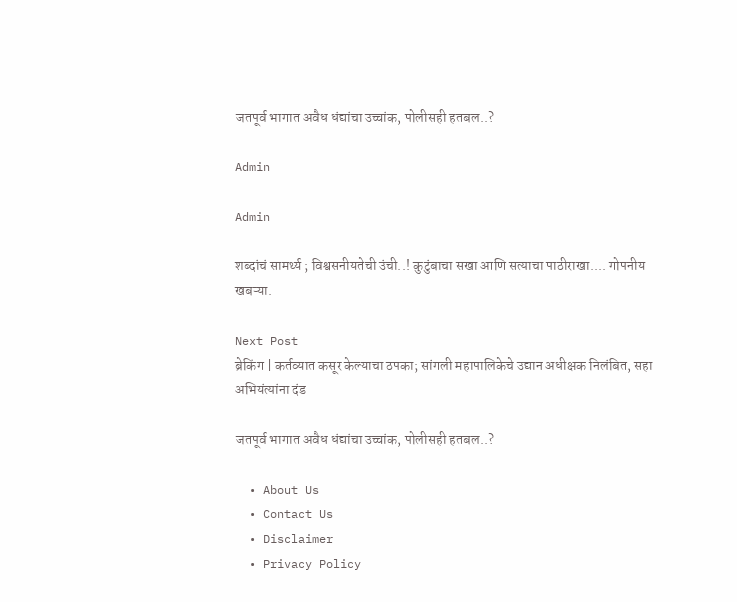जतपूर्व भागात अवैध धंद्यांचा उच्चांक, पोलीसही हतबल..?

Admin

Admin

शब्दांचं सामर्थ्य ; विश्वसनीयतेची उंची..! कुटुंबाचा सखा आणि सत्याचा पाठीराखा.... गोपनीय खबऱ्या.

Next Post
ब्रेकिंग | कर्तव्यात कसूर केल्याचा ठपका; सांगली महापालिकेचे उद्यान अधीक्षक निलंबित, सहा अभियंत्यांना दंड

जतपूर्व भागात अवैध धंद्यांचा उच्चांक, पोलीसही हतबल..?

  • About Us
  • Contact Us
  • Disclaimer
  • Privacy Policy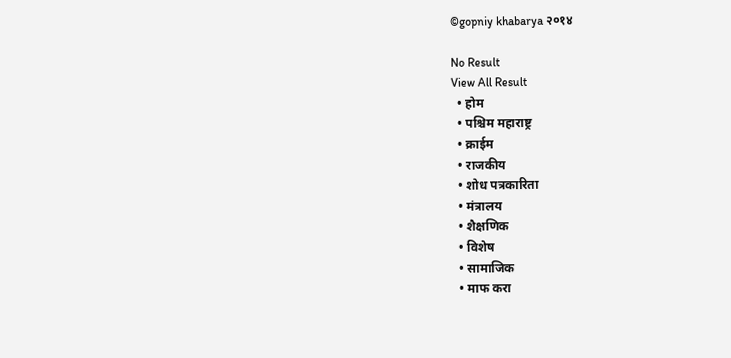©gopniy khabarya २०१४

No Result
View All Result
  • होम
  • पश्चिम महाराष्ट्र
  • क्राईम
  • राजकीय
  • शोध पत्रकारिता
  • मंत्रालय
  • शैक्षणिक
  • विशेष
  • सामाजिक
  • माफ करा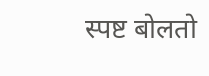स्पष्ट बोलतो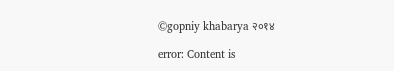©gopniy khabarya २०१४

error: Content is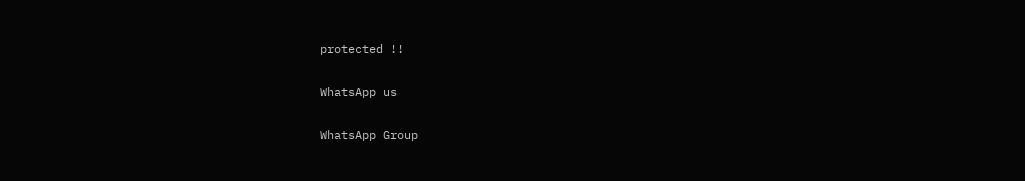protected !!

WhatsApp us

WhatsApp Group